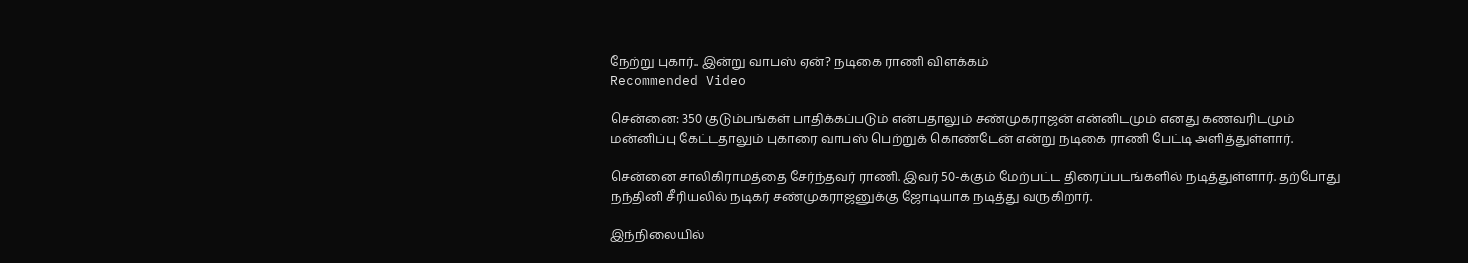நேற்று புகார்.. இன்று வாபஸ் ஏன்? நடிகை ராணி விளக்கம்
Recommended Video

சென்னை: 350 குடும்பங்கள் பாதிக்கப்படும் என்பதாலும் சண்முகராஜன் என்னிடமும் எனது கணவரிடமும் மன்னிப்பு கேட்டதாலும் புகாரை வாபஸ் பெற்றுக் கொண்டேன் என்று நடிகை ராணி பேட்டி அளித்துள்ளார்.

சென்னை சாலிகிராமத்தை சேர்ந்தவர் ராணி. இவர் 50-க்கும் மேற்பட்ட திரைப்படங்களில் நடித்துள்ளார். தற்போது நந்தினி சீரியலில் நடிகர் சண்முகராஜனுக்கு ஜோடியாக நடித்து வருகிறார்.

இந்நிலையில்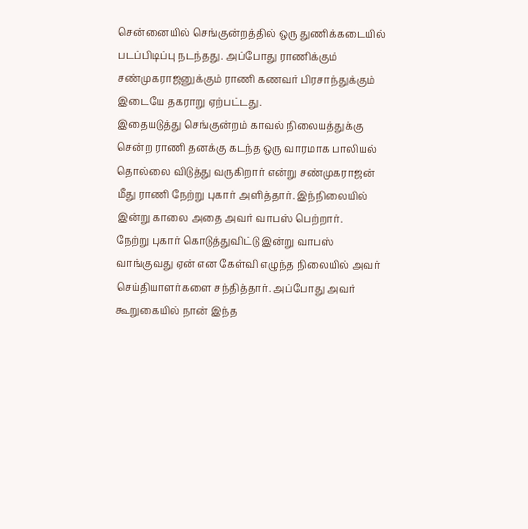சென்னையில் செங்குன்றத்தில் ஒரு துணிக்கடையில் படப்பிடிப்பு நடந்தது. அப்போது ராணிக்கும் சண்முகராஜனுக்கும் ராணி கணவர் பிரசாந்துக்கும் இடையே தகராறு ஏற்பட்டது.
இதையடுத்து செங்குன்றம் காவல் நிலையத்துக்கு சென்ற ராணி தனக்கு கடந்த ஒரு வாரமாக பாலியல் தொல்லை விடுத்து வருகிறார் என்று சண்முகராஜன் மீது ராணி நேற்று புகார் அளித்தார். இந்நிலையில் இன்று காலை அதை அவர் வாபஸ் பெற்றார்.
நேற்று புகார் கொடுத்துவிட்டு இன்று வாபஸ் வாங்குவது ஏன் என கேள்வி எழுந்த நிலையில் அவர் செய்தியாளர்களை சந்தித்தார். அப்போது அவர் கூறுகையில் நான் இந்த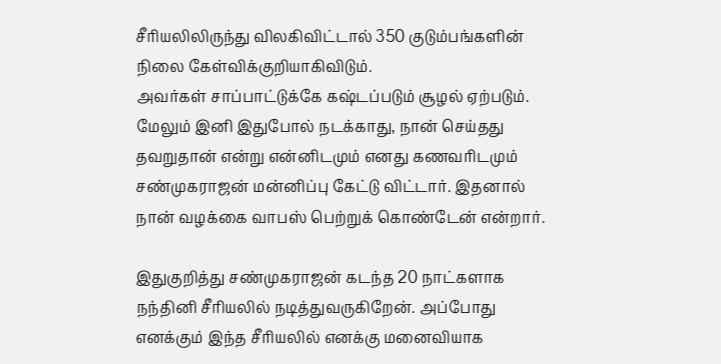சீரியலிலிருந்து விலகிவிட்டால் 350 குடும்பங்களின் நிலை கேள்விக்குறியாகிவிடும்.
அவர்கள் சாப்பாட்டுக்கே கஷ்டப்படும் சூழல் ஏற்படும். மேலும் இனி இதுபோல் நடக்காது, நான் செய்தது தவறுதான் என்று என்னிடமும் எனது கணவரிடமும் சண்முகராஜன் மன்னிப்பு கேட்டு விட்டார். இதனால் நான் வழக்கை வாபஸ் பெற்றுக் கொண்டேன் என்றார்.

இதுகுறித்து சண்முகராஜன் கடந்த 20 நாட்களாக நந்தினி சீரியலில் நடித்துவருகிறேன். அப்போது எனக்கும் இந்த சீரியலில் எனக்கு மனைவியாக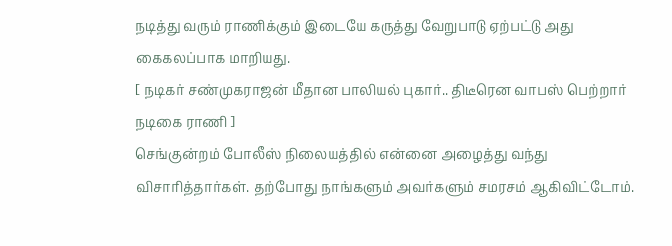நடித்து வரும் ராணிக்கும் இடையே கருத்து வேறுபாடு ஏற்பட்டு அது கைகலப்பாக மாறியது.
[ நடிகர் சண்முகராஜன் மீதான பாலியல் புகார்.. திடீரென வாபஸ் பெற்றார் நடிகை ராணி ]
செங்குன்றம் போலீஸ் நிலையத்தில் என்னை அழைத்து வந்து விசாரித்தார்கள். தற்போது நாங்களும் அவர்களும் சமரசம் ஆகிவிட்டோம்.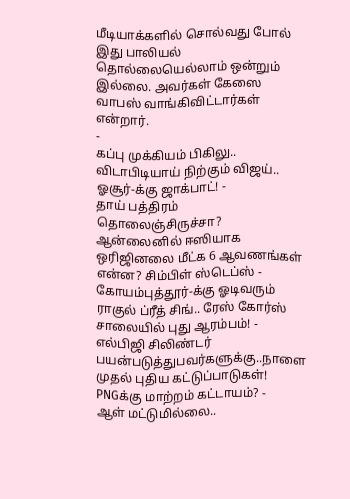மீடியாக்களில் சொல்வது போல் இது பாலியல் தொல்லையெல்லாம் ஒன்றும் இல்லை. அவர்கள் கேஸை வாபஸ் வாங்கிவிட்டார்கள் என்றார்.
-
கப்பு முக்கியம் பிகிலு.. விடாபிடியாய் நிற்கும் விஜய்.. ஓசூர்-க்கு ஜாக்பாட்! -
தாய் பத்திரம் தொலைஞ்சிருச்சா? ஆன்லைனில் ஈஸியாக ஒரிஜினலை மீட்க 6 ஆவணங்கள் என்ன? சிம்பிள் ஸ்டெப்ஸ் -
கோயம்புத்தூர்-க்கு ஓடிவரும் ராகுல் ப்ரீத் சிங்.. ரேஸ் கோர்ஸ் சாலையில் புது ஆரம்பம்! -
எல்பிஜி சிலிண்டர் பயன்படுத்துபவர்களுக்கு..நாளை முதல் புதிய கட்டுப்பாடுகள்! PNGக்கு மாற்றம் கட்டாயம்? -
ஆள் மட்டுமில்லை..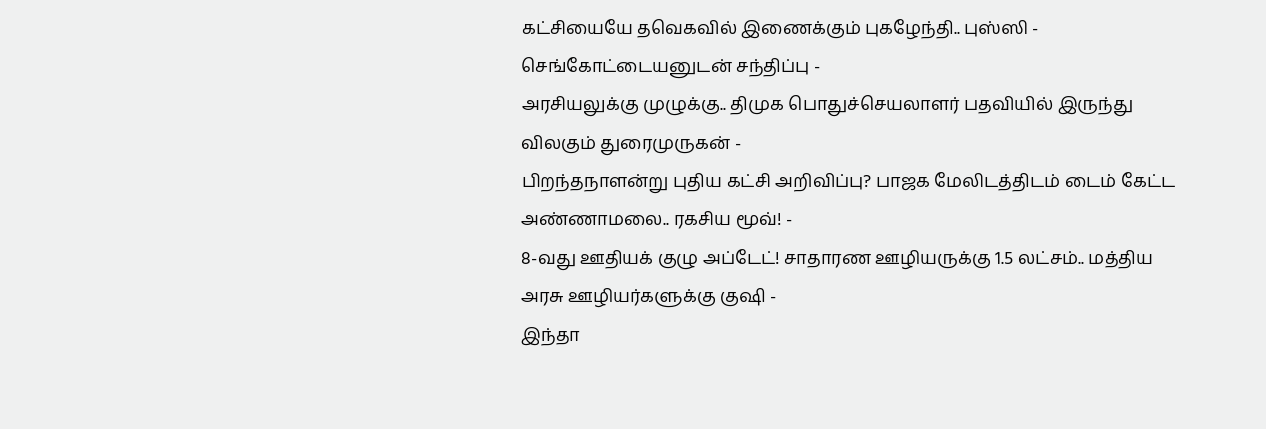கட்சியையே தவெகவில் இணைக்கும் புகழேந்தி.. புஸ்ஸி - செங்கோட்டையனுடன் சந்திப்பு -
அரசியலுக்கு முழுக்கு.. திமுக பொதுச்செயலாளர் பதவியில் இருந்து விலகும் துரைமுருகன் -
பிறந்தநாளன்று புதிய கட்சி அறிவிப்பு? பாஜக மேலிடத்திடம் டைம் கேட்ட அண்ணாமலை.. ரகசிய மூவ்! -
8-வது ஊதியக் குழு அப்டேட்! சாதாரண ஊழியருக்கு 1.5 லட்சம்.. மத்திய அரசு ஊழியர்களுக்கு குஷி -
இந்தா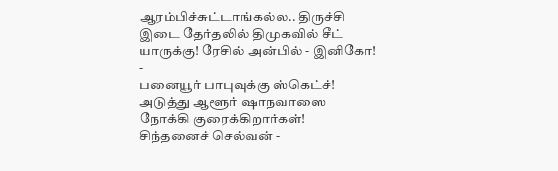ஆரம்பிச்சுட்டாங்கல்ல.. திருச்சி இடை தேர்தலில் திமுகவில் சீட் யாருக்கு! ரேசில் அன்பில் - இனிகோ! -
பனையூர் பாபுவுக்கு ஸ்கெட்ச்! அடுத்து ஆளூர் ஷாநவாஸை நோக்கி குரைக்கிறார்கள்! சிந்தனைச் செல்வன் -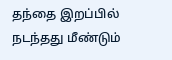தந்தை இறப்பில் நடந்தது மீண்டும்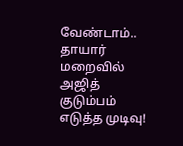வேண்டாம்.. தாயார் மறைவில் அஜித் குடும்பம் எடுத்த முடிவு!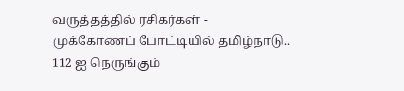வருத்தத்தில் ரசிகர்கள் -
முக்கோணப் போட்டியில் தமிழ்நாடு.. 112 ஐ நெருங்கும்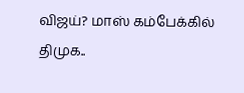விஜய்? மாஸ் கம்பேக்கில் திமுக..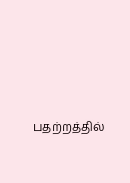பதற்றத்தில்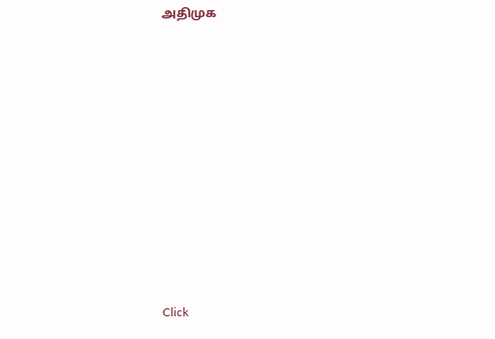அதிமுக












Click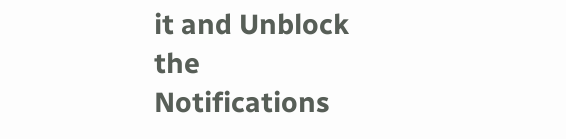it and Unblock the Notifications